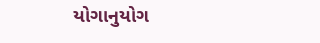યોગાનુયોગ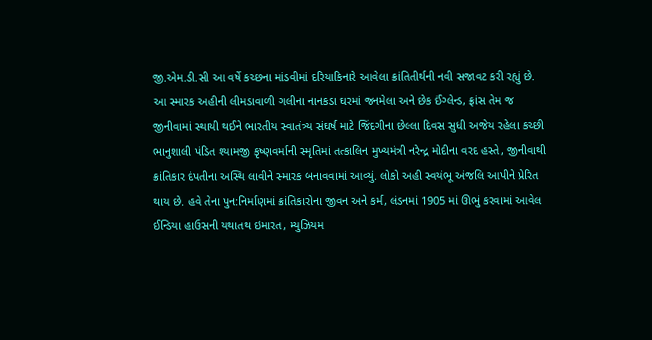જી.એમ.ડી.સી આ વર્ષે કચ્છના માંડવીમાં દરિયાકિનારે આવેલા ક્રાંતિતીર્થની નવી સજાવટ કરી રહ્યું છે. આ સ્મારક અહીની લીમડાવાળી ગલીના નાનકડા ઘરમાં જનમેલા અને છેક ઈંગ્લેન્ડ, ફ્રાંસ તેમ જ જીનીવામાં સ્થાયી થઈને ભારતીય સ્વાતંત્ર્ય સંઘર્ષ માટે જિંદગીના છેલ્લા દિવસ સુધી અજેય રહેલા કચ્છી ભાનુશાલી પંડિત શ્યામજી કૃષ્ણવર્માની સ્મૃતિમાં તત્કાલિન મુખ્યમંત્રી નરેન્દ્ર મોદીના વરદ હસ્તે, જીનીવાથી ક્રાંતિકાર દંપતીના અસ્થિ લાવીને સ્મારક બનાવવામાં આવ્યું. લોકો અહી સ્વયંભૂ અંજલિ આપીને પ્રેરિત થાય છે. હવે તેના પુન:નિર્માણમાં ક્રાંતિકારોના જીવન અને કર્મ, લંડનમાં 1905 માં ઊભું કરવામાં આવેલ ઈન્ડિયા હાઉસની યથાતથ ઇમારત, મ્યુઝિયમ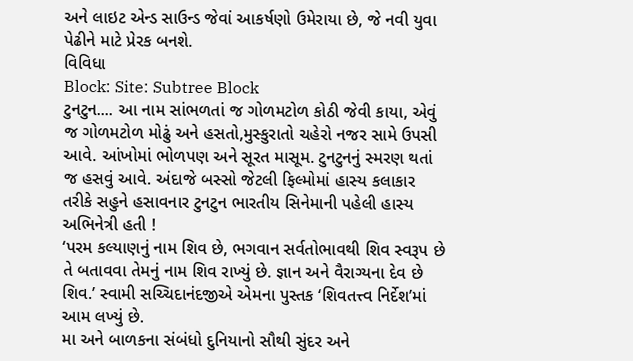અને લાઇટ એન્ડ સાઉન્ડ જેવાં આકર્ષણો ઉમેરાયા છે, જે નવી યુવા પેઢીને માટે પ્રેરક બનશે.
વિવિધા
Block: Site: Subtree Block
ટુનટુન.... આ નામ સાંભળતાં જ ગોળમટોળ કોઠી જેવી કાયા, એવું જ ગોળમટોળ મોઢું અને હસતો,મુસ્કુરાતો ચહેરો નજર સામે ઉપસી આવે. આંખોમાં ભોળપણ અને સૂરત માસૂમ. ટુનટુનનું સ્મરણ થતાં જ હસવું આવે. અંદાજે બસ્સો જેટલી ફિલ્મોમાં હાસ્ય કલાકાર તરીકે સહુને હસાવનાર ટુનટુન ભારતીય સિનેમાની પહેલી હાસ્ય અભિનેત્રી હતી !
‘પરમ કલ્યાણનું નામ શિવ છે, ભગવાન સર્વતોભાવથી શિવ સ્વરૂપ છે તે બતાવવા તેમનું નામ શિવ રાખ્યું છે. જ્ઞાન અને વૈરાગ્યના દેવ છે શિવ.’ સ્વામી સચ્ચિદાનંદજીએ એમના પુસ્તક ‘શિવતત્ત્વ નિર્દેશ’માં આમ લખ્યું છે.
મા અને બાળકના સંબંધો દુનિયાનો સૌથી સુંદર અને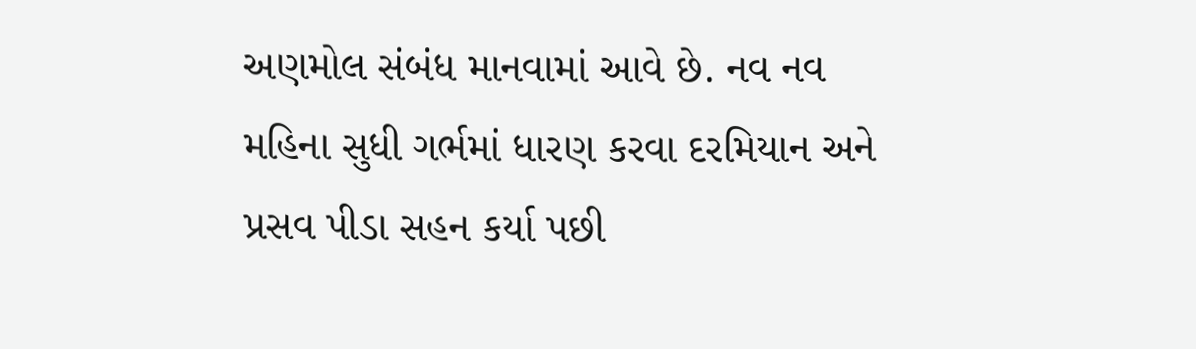અણમોલ સંબંધ માનવામાં આવે છે. નવ નવ મહિના સુધી ગર્ભમાં ધારણ કરવા દરમિયાન અને પ્રસવ પીડા સહન કર્યા પછી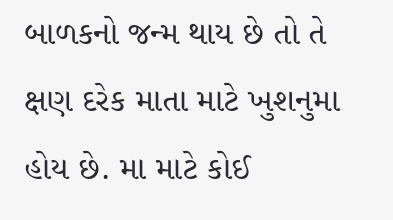બાળકનો જન્મ થાય છે તો તે ક્ષણ દરેક માતા માટે ખુશનુમા હોય છે. મા માટે કોઈ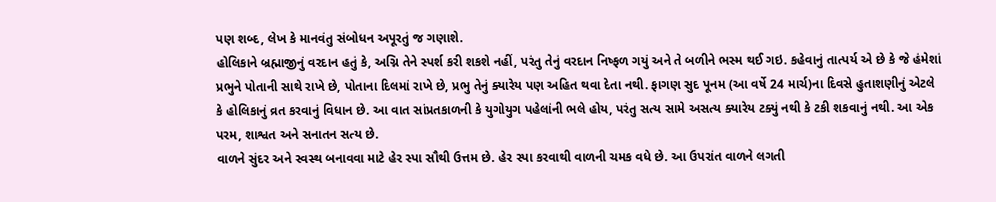પણ શબ્દ, લેખ કે માનવંતુ સંબોધન અપૂરતું જ ગણાશે.
હોલિકાને બ્રહ્માજીનું વરદાન હતું કે, અગ્નિ તેને સ્પર્શ કરી શકશે નહીં, પરંતુ તેનું વરદાન નિષ્ફળ ગયું અને તે બળીને ભસ્મ થઈ ગઇ. કહેવાનું તાત્પર્ય એ છે કે જે હંમેશાં પ્રભુને પોતાની સાથે રાખે છે, પોતાના દિલમાં રાખે છે, પ્રભુ તેનું ક્યારેય પણ અહિત થવા દેતા નથી. ફાગણ સુદ પૂનમ (આ વર્ષે 24 માર્ચ)ના દિવસે હુતાશણીનું એટલે કે હોલિકાનું વ્રત કરવાનું વિધાન છે. આ વાત સાંપ્રતકાળની કે યુગોયુગ પહેલાંની ભલે હોય, પરંતુ સત્ય સામે અસત્ય ક્યારેય ટક્યું નથી કે ટકી શકવાનું નથી. આ એક પરમ, શાશ્વત અને સનાતન સત્ય છે.
વાળને સુંદર અને સ્વસ્થ બનાવવા માટે હેર સ્પા સૌથી ઉત્તમ છે. હેર સ્પા કરવાથી વાળની ચમક વધે છે. આ ઉપરાંત વાળને લગતી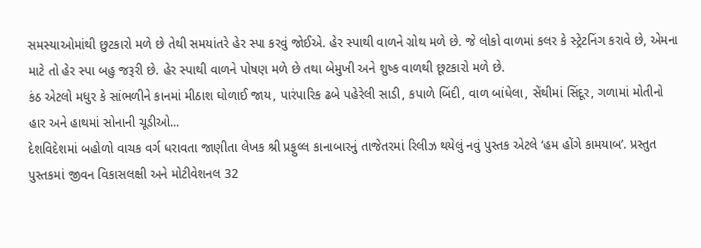સમસ્યાઓમાંથી છુટકારો મળે છે તેથી સમયાંતરે હેર સ્પા કરવું જોઈએ. હેર સ્પાથી વાળને ગ્રોથ મળે છે. જે લોકો વાળમાં કલર કે સ્ટ્રેટનિંગ કરાવે છે, એમના માટે તો હેર સ્પા બહુ જરૂરી છે. હેર સ્પાથી વાળને પોષણ મળે છે તથા બેમુખી અને શુષ્ક વાળથી છૂટકારો મળે છે.
કંઠ એટલો મધુર કે સાંભળીને કાનમાં મીઠાશ ઘોળાઈ જાય, પારંપારિક ઢબે પહેરેલી સાડી, કપાળે બિંદી, વાળ બાંધેલા, સેંથીમાં સિંદૂર, ગળામાં મોતીનો હાર અને હાથમાં સોનાની ચૂડીઓ...
દેશવિદેશમાં બહોળો વાચક વર્ગ ધરાવતા જાણીતા લેખક શ્રી પ્રફુલ્લ કાનાબારનું તાજેતરમાં રિલીઝ થયેલું નવું પુસ્તક એટલે ‘હમ હોંગે કામયાબ’. પ્રસ્તુત પુસ્તકમાં જીવન વિકાસલક્ષી અને મોટીવેશનલ 32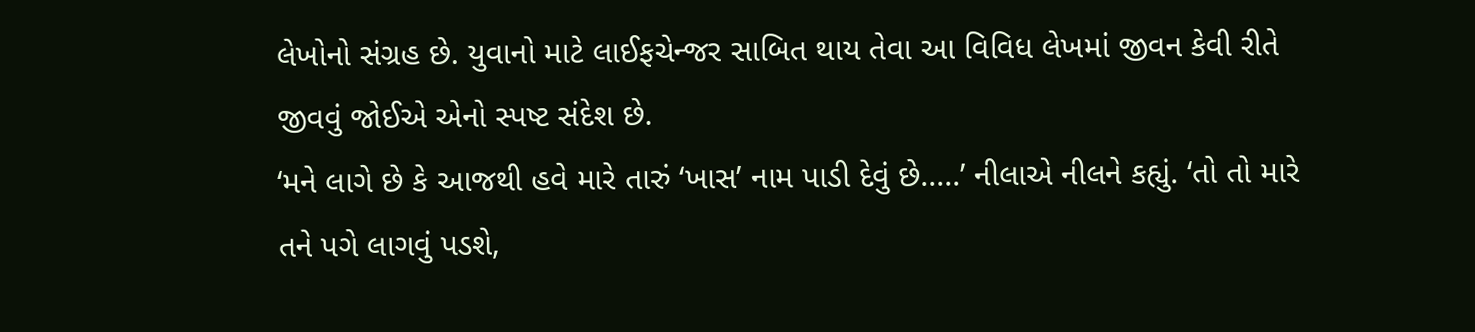લેખોનો સંગ્રહ છે. યુવાનો માટે લાઈફચેન્જર સાબિત થાય તેવા આ વિવિધ લેખમાં જીવન કેવી રીતે જીવવું જોઈએ એનો સ્પષ્ટ સંદેશ છે.
‘મને લાગે છે કે આજથી હવે મારે તારું ‘ખાસ’ નામ પાડી દેવું છે.....’ નીલાએ નીલને કહ્યું. ‘તો તો મારે તને પગે લાગવું પડશે,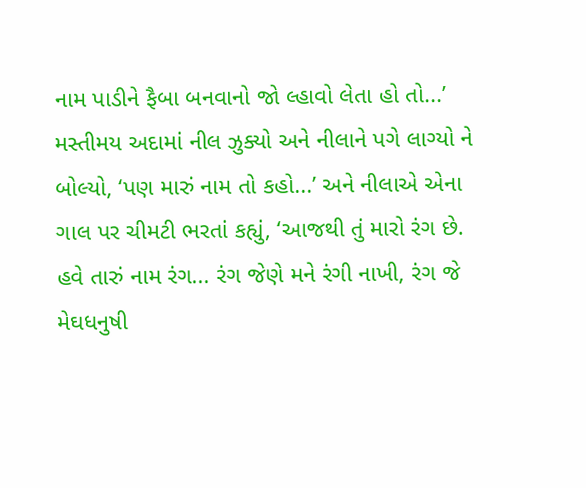નામ પાડીને ફૈબા બનવાનો જો લ્હાવો લેતા હો તો...’ મસ્તીમય અદામાં નીલ ઝુક્યો અને નીલાને પગે લાગ્યો ને બોલ્યો, ‘પણ મારું નામ તો કહો...’ અને નીલાએ એના ગાલ પર ચીમટી ભરતાં કહ્યું, ‘આજથી તું મારો રંગ છે. હવે તારું નામ રંગ... રંગ જેણે મને રંગી નાખી, રંગ જે મેઘધનુષી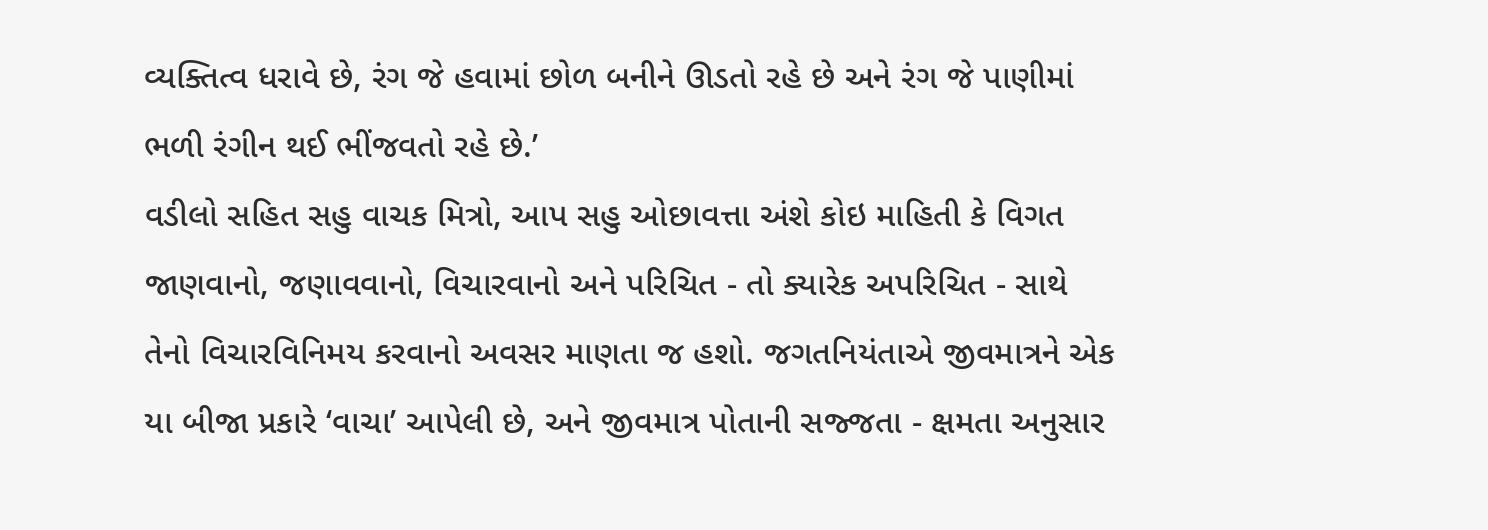વ્યક્તિત્વ ધરાવે છે, રંગ જે હવામાં છોળ બનીને ઊડતો રહે છે અને રંગ જે પાણીમાં ભળી રંગીન થઈ ભીંજવતો રહે છે.’
વડીલો સહિત સહુ વાચક મિત્રો, આપ સહુ ઓછાવત્તા અંશે કોઇ માહિતી કે વિગત જાણવાનો, જણાવવાનો, વિચારવાનો અને પરિચિત - તો ક્યારેક અપરિચિત - સાથે તેનો વિચારવિનિમય કરવાનો અવસર માણતા જ હશો. જગતનિયંતાએ જીવમાત્રને એક યા બીજા પ્રકારે ‘વાચા’ આપેલી છે, અને જીવમાત્ર પોતાની સજ્જતા - ક્ષમતા અનુસાર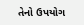તેનો ઉપયોગ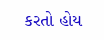કરતો હોય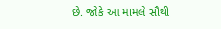છે. જોકે આ મામલે સૌથી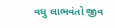વધુ લાભવંતો જીવ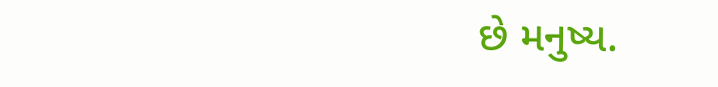છે મનુષ્ય.